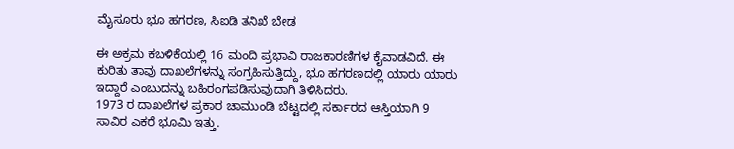ಮೈಸೂರು ಭೂ ಹಗರಣ, ಸಿಐಡಿ ತನಿಖೆ ಬೇಡ

ಈ ಅಕ್ರಮ ಕಬಳಿಕೆಯಲ್ಲಿ 16 ಮಂದಿ ಪ್ರಭಾವಿ ರಾಜಕಾರಣಿಗಳ ಕೈವಾಡವಿದೆ. ಈ ಕುರಿತು ತಾವು ದಾಖಲೆಗಳನ್ನು ಸಂಗ್ರಹಿಸುತ್ತಿದ್ದು, ಭೂ ಹಗರಣದಲ್ಲಿ ಯಾರು ಯಾರು ಇದ್ದಾರೆ ಎಂಬುದನ್ನು ಬಹಿರಂಗಪಡಿಸುವುದಾಗಿ ತಿಳಿಸಿದರು.
1973 ರ ದಾಖಲೆಗಳ ಪ್ರಕಾರ ಚಾಮುಂಡಿ ಬೆಟ್ಟದಲ್ಲಿ ಸರ್ಕಾರದ ಆಸ್ತಿಯಾಗಿ 9 ಸಾವಿರ ಎಕರೆ ಭೂಮಿ ಇತ್ತು.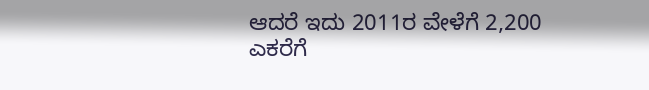ಆದರೆ ಇದು 2011ರ ವೇಳೆಗೆ 2,200 ಎಕರೆಗೆ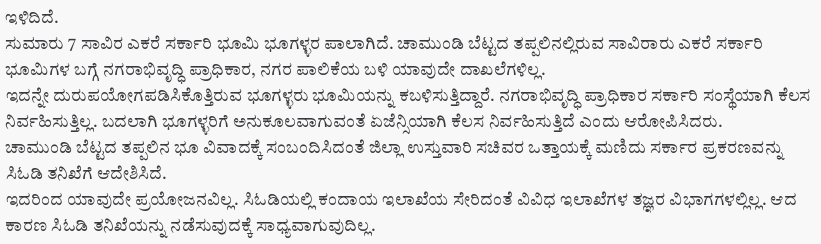ಇಳಿದಿದೆ.
ಸುಮಾರು 7 ಸಾವಿರ ಎಕರೆ ಸರ್ಕಾರಿ ಭೂಮಿ ಭೂಗಳ್ಳರ ಪಾಲಾಗಿದೆ. ಚಾಮುಂಡಿ ಬೆಟ್ಟದ ತಪ್ಪಲಿನಲ್ಲಿರುವ ಸಾವಿರಾರು ಎಕರೆ ಸರ್ಕಾರಿ ಭೂಮಿಗಳ ಬಗ್ಗೆ ನಗರಾಭಿವೃದ್ಧಿ ಪ್ರಾಧಿಕಾರ, ನಗರ ಪಾಲಿಕೆಯ ಬಳಿ ಯಾವುದೇ ದಾಖಲೆಗಳಿಲ್ಲ.
ಇದನ್ನೇ ದುರುಪಯೋಗಪಡಿಸಿಕೊತ್ತಿರುವ ಭೂಗಳ್ಳರು ಭೂಮಿಯನ್ನು ಕಬಳಿಸುತ್ತಿದ್ದಾರೆ. ನಗರಾಭಿವೃದ್ಧಿ ಪ್ರಾಧಿಕಾರ ಸರ್ಕಾರಿ ಸಂಸ್ಥೆಯಾಗಿ ಕೆಲಸ ನಿರ್ವಹಿಸುತ್ತಿಲ್ಲ. ಬದಲಾಗಿ ಭೂಗಳ್ಳರಿಗೆ ಅನುಕೂಲವಾಗುವಂತೆ ಏಜೆನ್ಸಿಯಾಗಿ ಕೆಲಸ ನಿರ್ವಹಿಸುತ್ತಿದೆ ಎಂದು ಆರೋಪಿಸಿದರು.
ಚಾಮುಂಡಿ ಬೆಟ್ಟದ ತಪ್ಪಲಿನ ಭೂ ವಿವಾದಕ್ಕೆ ಸಂಬಂದಿಸಿದಂತೆ ಜಿಲ್ಲಾ ಉಸ್ತುವಾರಿ ಸಚಿವರ ಒತ್ತಾಯಕ್ಕೆ ಮಣಿದು ಸರ್ಕಾರ ಪ್ರಕರಣವನ್ನು ಸಿಓಡಿ ತನಿಖೆಗೆ ಆದೇಶಿಸಿದೆ.
ಇದರಿಂದ ಯಾವುದೇ ಪ್ರಯೋಜನವಿಲ್ಲ. ಸಿಓಡಿಯಲ್ಲಿ ಕಂದಾಯ ಇಲಾಖೆಯ ಸೇರಿದಂತೆ ವಿವಿಧ ಇಲಾಖೆಗಳ ತಜ್ಞರ ವಿಭಾಗಗಳಲ್ಲಿಲ್ಲ. ಆದ ಕಾರಣ ಸಿಓಡಿ ತನಿಖೆಯನ್ನು ನಡೆಸುವುದಕ್ಕೆ ಸಾಧ್ಯವಾಗುವುದಿಲ್ಲ.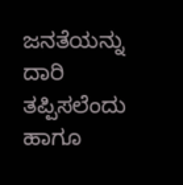ಜನತೆಯನ್ನು ದಾರಿ ತಪ್ಪಿಸಲೆಂದು ಹಾಗೂ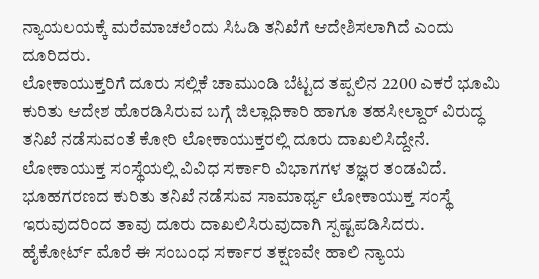ನ್ಯಾಯಲಯಕ್ಕೆ ಮರೆಮಾಚಲೆಂದು ಸಿಓಡಿ ತನಿಖೆಗೆ ಆದೇಶಿಸಲಾಗಿದೆ ಎಂದು ದೂರಿದರು.
ಲೋಕಾಯುಕ್ತರಿಗೆ ದೂರು ಸಲ್ಲಿಕೆ ಚಾಮುಂಡಿ ಬೆಟ್ಟದ ತಪ್ಪಲಿನ 2200 ಎಕರೆ ಭೂಮಿ ಕುರಿತು ಆದೇಶ ಹೊರಡಿಸಿರುವ ಬಗ್ಗೆ ಜಿಲ್ಲಾಧಿಕಾರಿ ಹಾಗೂ ತಹಸೀಲ್ದಾರ್ ವಿರುದ್ಧ ತನಿಖೆ ನಡೆಸುವಂತೆ ಕೋರಿ ಲೋಕಾಯುಕ್ತರಲ್ಲಿ ದೂರು ದಾಖಲಿಸಿದ್ದೇನೆ.
ಲೋಕಾಯುಕ್ತ ಸಂಸ್ಥೆಯಲ್ಲಿ ವಿವಿಧ ಸರ್ಕಾರಿ ವಿಭಾಗಗಳ ತಜ್ಞರ ತಂಡವಿದೆ. ಭೂಹಗರಣದ ಕುರಿತು ತನಿಖೆ ನಡೆಸುವ ಸಾಮಾರ್ಥ್ಯ ಲೋಕಾಯುಕ್ತ ಸಂಸ್ಥೆ ಇರುವುದರಿಂದ ತಾವು ದೂರು ದಾಖಲಿಸಿರುವುದಾಗಿ ಸ್ಪಷ್ಟಪಡಿಸಿದರು.
ಹೈಕೋರ್ಟ್ ಮೊರೆ ಈ ಸಂಬಂಧ ಸರ್ಕಾರ ತಕ್ಷಣವೇ ಹಾಲಿ ನ್ಯಾಯ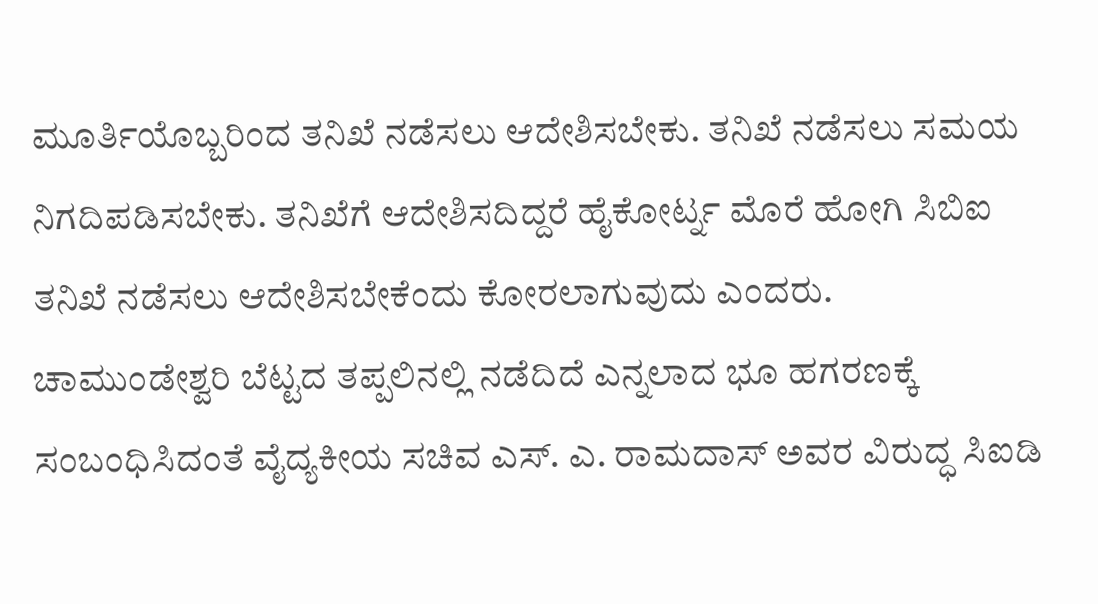ಮೂರ್ತಿಯೊಬ್ಬರಿಂದ ತನಿಖೆ ನಡೆಸಲು ಆದೇಶಿಸಬೇಕು. ತನಿಖೆ ನಡೆಸಲು ಸಮಯ ನಿಗದಿಪಡಿಸಬೇಕು. ತನಿಖೆಗೆ ಆದೇಶಿಸದಿದ್ದರೆ ಹೈಕೋರ್ಟ್ನ ಮೊರೆ ಹೋಗಿ ಸಿಬಿಐ ತನಿಖೆ ನಡೆಸಲು ಆದೇಶಿಸಬೇಕೆಂದು ಕೋರಲಾಗುವುದು ಎಂದರು.
ಚಾಮುಂಡೇಶ್ವರಿ ಬೆಟ್ಟದ ತಪ್ಪಲಿನಲ್ಲಿ ನಡೆದಿದೆ ಎನ್ನಲಾದ ಭೂ ಹಗರಣಕ್ಕೆ ಸಂಬಂಧಿಸಿದಂತೆ ವೈದ್ಯಕೀಯ ಸಚಿವ ಎಸ್. ಎ. ರಾಮದಾಸ್ ಅವರ ವಿರುದ್ಧ ಸಿಐಡಿ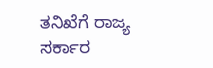ತನಿಖೆಗೆ ರಾಜ್ಯ ಸರ್ಕಾರ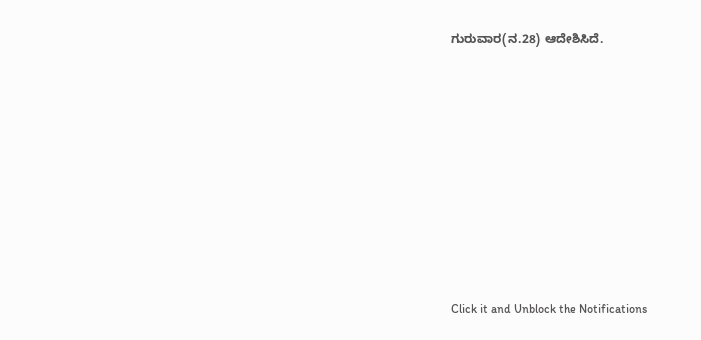ಗುರುವಾರ(ನ.28) ಆದೇಶಿಸಿದೆ.












Click it and Unblock the Notifications